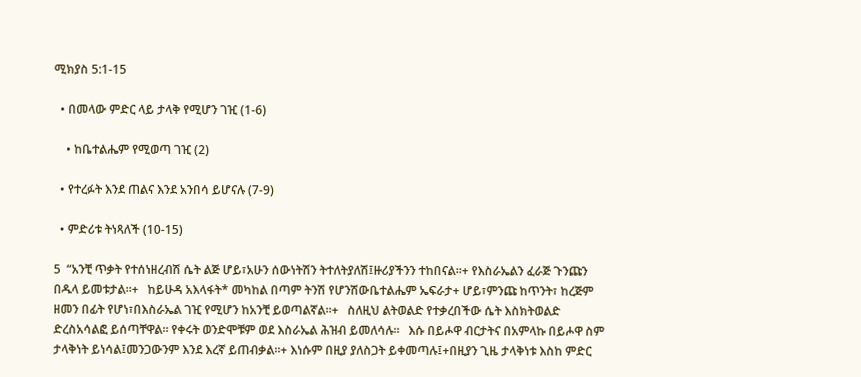ሚክያስ 5:1-15

  • በመላው ምድር ላይ ታላቅ የሚሆን ገዢ (1-6)

    • ከቤተልሔም የሚወጣ ገዢ (2)

  • የተረፉት እንደ ጠልና እንደ አንበሳ ይሆናሉ (7-9)

  • ምድሪቱ ትነጻለች (10-15)

5  “አንቺ ጥቃት የተሰነዘረብሽ ሴት ልጅ ሆይ፣አሁን ሰውነትሽን ትተለትያለሽ፤ዙሪያችንን ተከበናል።+ የእስራኤልን ፈራጅ ጉንጩን በዱላ ይመቱታል።+   ከይሁዳ አእላፋት* መካከል በጣም ትንሽ የሆንሽውቤተልሔም ኤፍራታ+ ሆይ፣ምንጩ ከጥንት፣ ከረጅም ዘመን በፊት የሆነ፣በእስራኤል ገዢ የሚሆን ከአንቺ ይወጣልኛል።+   ስለዚህ ልትወልድ የተቃረበችው ሴት እስክትወልድ ድረስአሳልፎ ይሰጣቸዋል። የቀሩት ወንድሞቹም ወደ እስራኤል ሕዝብ ይመለሳሉ።   እሱ በይሖዋ ብርታትና በአምላኩ በይሖዋ ስም ታላቅነት ይነሳል፤መንጋውንም እንደ እረኛ ይጠብቃል።+ እነሱም በዚያ ያለስጋት ይቀመጣሉ፤+በዚያን ጊዜ ታላቅነቱ እስከ ምድር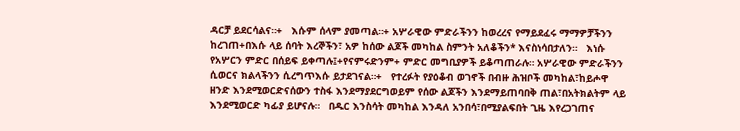ዳርቻ ይደርሳልና።+   እሱም ሰላም ያመጣል።+ አሦራዊው ምድራችንን ከወረረና የማይደፈሩ ማማዎቻችንን ከረገጠ+በእሱ ላይ ሰባት እረኞችን፣ አዎ ከሰው ልጆች መካከል ስምንት አለቆችን* እናስነሳበታለን።   እነሱ የአሦርን ምድር በሰይፍ ይቀጣሉ፤+የናምሩድንም+ ምድር መግቢያዎች ይቆጣጠራሉ። አሦራዊው ምድራችንን ሲወርና ክልላችንን ሲረግጥእሱ ይታደገናል።+   የተረፉት የያዕቆብ ወገኖች በብዙ ሕዝቦች መካከል፣ከይሖዋ ዘንድ እንደሚወርድናሰውን ተስፋ እንደማያደርግወይም የሰው ልጆችን እንደማይጠባበቅ ጠል፣በአትክልትም ላይ እንደሚወርድ ካፊያ ይሆናሉ።   በዱር እንስሳት መካከል እንዳለ አንበሳ፣በሚያልፍበት ጊዜ እየረጋገጠና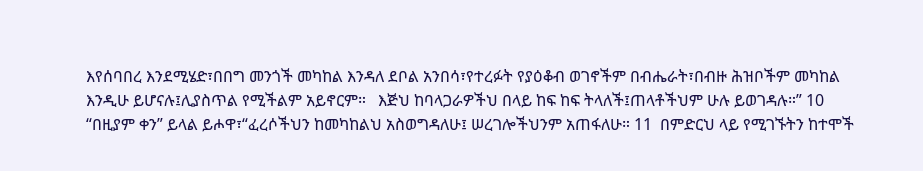እየሰባበረ እንደሚሄድ፣በበግ መንጎች መካከል እንዳለ ደቦል አንበሳ፣የተረፉት የያዕቆብ ወገኖችም በብሔራት፣በብዙ ሕዝቦችም መካከል እንዲሁ ይሆናሉ፤ሊያስጥል የሚችልም አይኖርም።   እጅህ ከባላጋራዎችህ በላይ ከፍ ከፍ ትላለች፤ጠላቶችህም ሁሉ ይወገዳሉ።” 10  “በዚያም ቀን” ይላል ይሖዋ፣“ፈረሶችህን ከመካከልህ አስወግዳለሁ፤ ሠረገሎችህንም አጠፋለሁ። 11  በምድርህ ላይ የሚገኙትን ከተሞች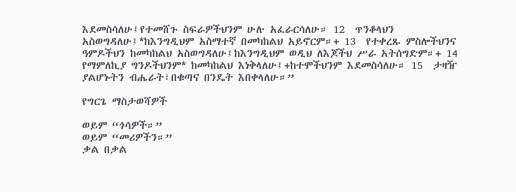እደመስሳለሁ፤የተመሸጉ ስፍራዎችህንም ሁሉ አፈራርሳለሁ። 12  ጥንቆላህን አስወግዳለሁ፤*ከእንግዲህም አስማተኛ በመካከልህ አይኖርም።+ 13  የተቀረጹ ምስሎችህንና ዓምዶችህን ከመካከልህ አስወግዳለሁ፤ከእንግዲህም ወዲህ ለእጆችህ ሥራ አትሰግድም።+ 14  የማምለኪያ ግንዶችህንም* ከመካከልህ እነቅላለሁ፤+ከተሞችህንም እደመስሳለሁ። 15  ታዛዥ ያልሆኑትን ብሔራት፣በቁጣና በንዴት እበቀላለሁ።”

የግርጌ ማስታወሻዎች

ወይም “ጎሳዎች።”
ወይም “መሪዎችን።”
ቃል በቃል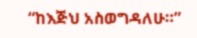“ከእጅህ አስወግዳለሁ።”